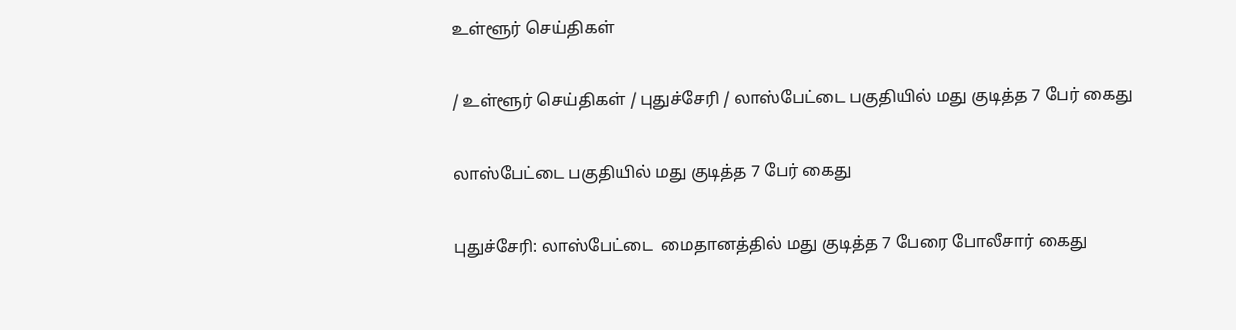உள்ளூர் செய்திகள்

/ உள்ளூர் செய்திகள் / புதுச்சேரி / லாஸ்பேட்டை பகுதியில் மது குடித்த 7 பேர் கைது

லாஸ்பேட்டை பகுதியில் மது குடித்த 7 பேர் கைது

புதுச்சேரி: லாஸ்பேட்டை  மைதானத்தில் மது குடித்த 7 பேரை போலீசார் கைது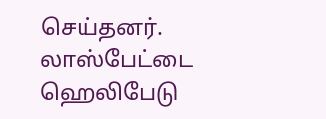செய்தனர். லாஸ்பேட்டை ஹெலிபேடு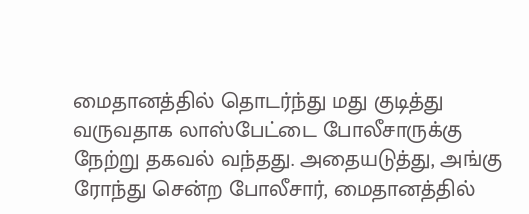மைதானத்தில் தொடர்ந்து மது குடித்து வருவதாக லாஸ்பேட்டை போலீசாருக்கு நேற்று தகவல் வந்தது. அதையடுத்து, அங்கு ரோந்து சென்ற போலீசார், மைதானத்தில்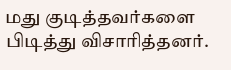மது குடித்தவர்களை பிடித்து விசாரித்தனர்.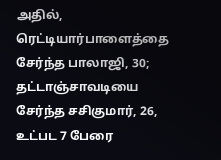அதில், ரெட்டியார்பாளைத்தை சேர்ந்த பாலாஜி, 30; தட்டாஞ்சாவடியை சேர்ந்த சசிகுமார், 26, உட்பட 7 பேரை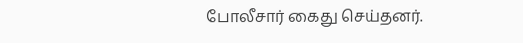போலீசார் கைது செய்தனர்.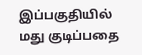இப்பகுதியில் மது குடிப்பதை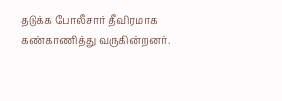தடுக்க போலீசார் தீவிரமாக கண்காணித்து வருகின்றனர்.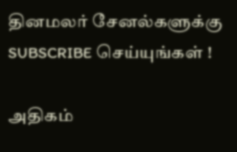தினமலர் சேனல்களுக்கு SUBSCRIBE செய்யுங்கள் !

அதிகம்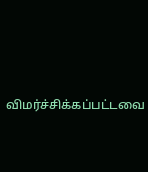விமர்ச்சிக்கப்பட்டவை